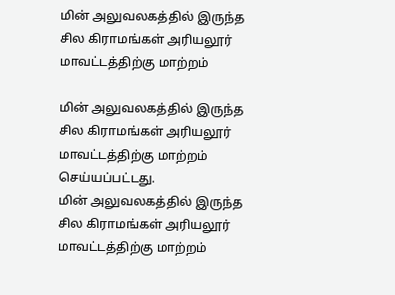மின் அலுவலகத்தில் இருந்த சில கிராமங்கள் அரியலூர் மாவட்டத்திற்கு மாற்றம்

மின் அலுவலகத்தில் இருந்த சில கிராமங்கள் அரியலூர் மாவட்டத்திற்கு மாற்றம் செய்யப்பட்டது.
மின் அலுவலகத்தில் இருந்த சில கிராமங்கள் அரியலூர் மாவட்டத்திற்கு மாற்றம்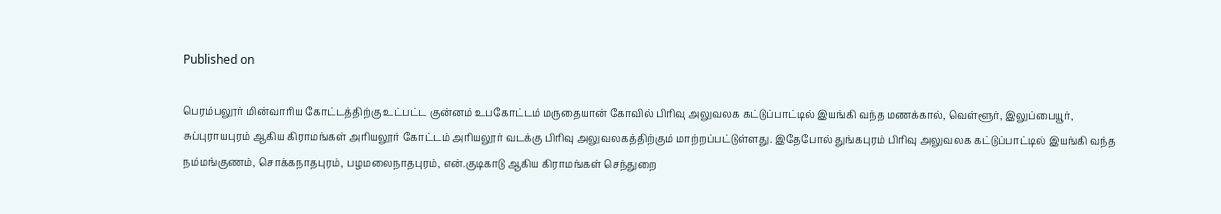Published on

பெரம்பலூர் மின்வாரிய கோட்டத்திற்கு உட்பட்ட குன்னம் உபகோட்டம் மருதையான் கோவில் பிரிவு அலுவலக கட்டுப்பாட்டில் இயங்கி வந்த மணக்கால், வெள்ளூர், இலுப்பையூர், சுப்புராயபுரம் ஆகிய கிராமங்கள் அரியலூர் கோட்டம் அரியலூர் வடக்கு பிரிவு அலுவலகத்திற்கும் மாற்றப்பட்டுள்ளது. இதேபோல் துங்கபுரம் பிரிவு அலுவலக கட்டுப்பாட்டில் இயங்கி வந்த நம்மங்குணம், சொக்கநாதபுரம், பழமலைநாதபுரம், என்.குடிகாடு ஆகிய கிராமங்கள் செந்துறை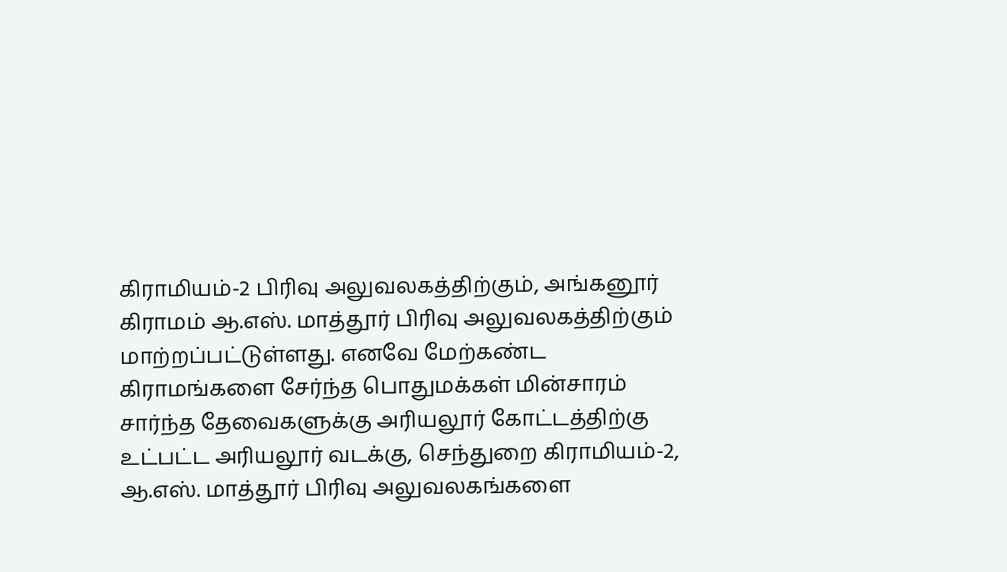கிராமியம்-2 பிரிவு அலுவலகத்திற்கும், அங்கனூர் கிராமம் ஆ.எஸ். மாத்தூர் பிரிவு அலுவலகத்திற்கும் மாற்றப்பட்டுள்ளது. எனவே மேற்கண்ட கிராமங்களை சேர்ந்த பொதுமக்கள் மின்சாரம் சார்ந்த தேவைகளுக்கு அரியலூர் கோட்டத்திற்கு உட்பட்ட அரியலூர் வடக்கு, செந்துறை கிராமியம்-2, ஆ.எஸ். மாத்தூர் பிரிவு அலுவலகங்களை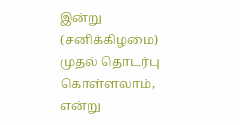இன்று (சனிக்கிழமை) முதல் தொடர்பு கொள்ளலாம், என்று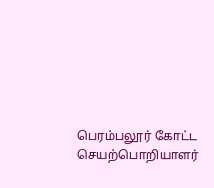பெரம்பலூர் கோட்ட செயற்பொறியாளர்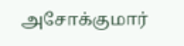அசோக்குமார்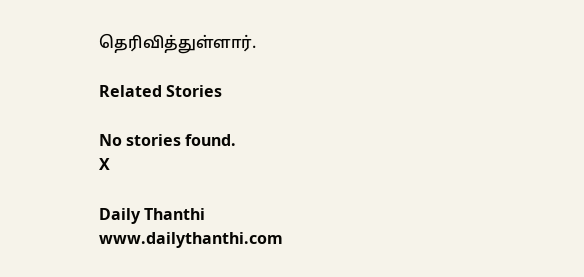தெரிவித்துள்ளார்.

Related Stories

No stories found.
X

Daily Thanthi
www.dailythanthi.com